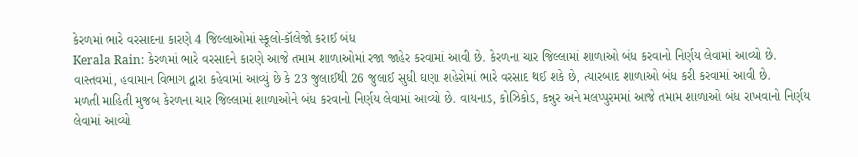કેરળમાં ભારે વરસાદના કારણે 4 જિલ્લાઓમાં સ્કૂલો-કૉલેજો કરાઈ બંધ
Kerala Rain: કેરળમાં ભારે વરસાદને કારણે આજે તમામ શાળાઓમાં રજા જાહેર કરવામાં આવી છે. કેરળના ચાર જિલ્લામાં શાળાઓ બંધ કરવાનો નિર્ણય લેવામાં આવ્યો છે. વાસ્તવમાં, હવામાન વિભાગ દ્વારા કહેવામાં આવ્યું છે કે 23 જુલાઈથી 26 જુલાઈ સુધી ઘણા શહેરોમાં ભારે વરસાદ થઈ શકે છે, ત્યારબાદ શાળાઓ બંધ કરી કરવામાં આવી છે.
મળતી માહિતી મુજબ કેરળના ચાર જિલ્લામાં શાળાઓને બંધ કરવાનો નિર્ણય લેવામાં આવ્યો છે. વાયનાડ, કોઝિકોડ, કન્નુર અને મલપ્પુરમમાં આજે તમામ શાળાઓ બંધ રાખવાનો નિર્ણય લેવામાં આવ્યો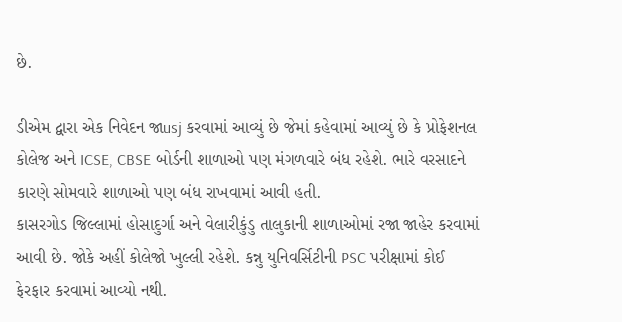છે.

ડીએમ દ્વારા એક નિવેદન જાusj કરવામાં આવ્યું છે જેમાં કહેવામાં આવ્યું છે કે પ્રોફેશનલ કોલેજ અને ICSE, CBSE બોર્ડની શાળાઓ પણ મંગળવારે બંધ રહેશે. ભારે વરસાદને કારણે સોમવારે શાળાઓ પણ બંધ રાખવામાં આવી હતી.
કાસરગોડ જિલ્લામાં હોસાદુર્ગા અને વેલારીકુંડુ તાલુકાની શાળાઓમાં રજા જાહેર કરવામાં આવી છે. જોકે અહીં કોલેજો ખુલ્લી રહેશે. કન્નુ યુનિવર્સિટીની PSC પરીક્ષામાં કોઈ ફેરફાર કરવામાં આવ્યો નથી.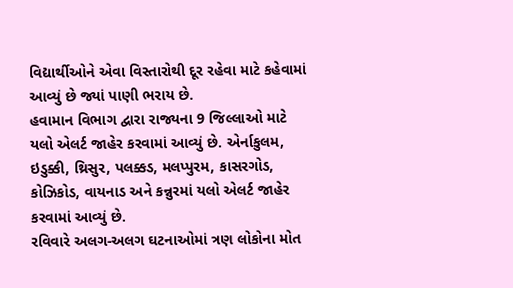વિદ્યાર્થીઓને એવા વિસ્તારોથી દૂર રહેવા માટે કહેવામાં આવ્યું છે જ્યાં પાણી ભરાય છે.
હવામાન વિભાગ દ્વારા રાજ્યના 9 જિલ્લાઓ માટે યલો એલર્ટ જાહેર કરવામાં આવ્યું છે. એર્નાકુલમ, ઇડુક્કી, થ્રિસુર, પલક્કડ, મલપ્પુરમ, કાસરગોડ, કોઝિકોડ, વાયનાડ અને કન્નુરમાં યલો એલર્ટ જાહેર કરવામાં આવ્યું છે.
રવિવારે અલગ-અલગ ઘટનાઓમાં ત્રણ લોકોના મોત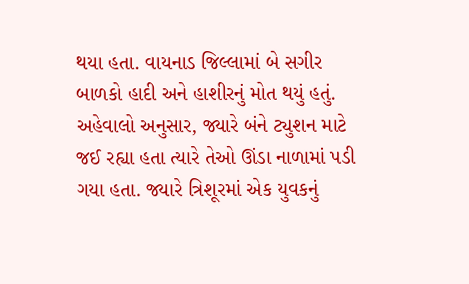થયા હતા. વાયનાડ જિલ્લામાં બે સગીર બાળકો હાદી અને હાશીરનું મોત થયું હતું. અહેવાલો અનુસાર, જ્યારે બંને ટ્યુશન માટે જઈ રહ્યા હતા ત્યારે તેઓ ઊંડા નાળામાં પડી ગયા હતા. જ્યારે ત્રિશૂરમાં એક યુવકનું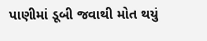પાણીમાં ડૂબી જવાથી મોત થયું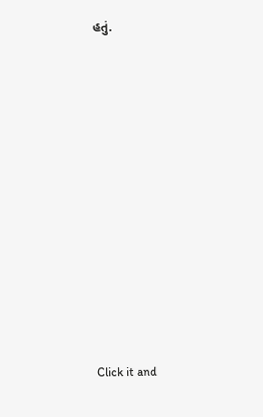હતું.












Click it and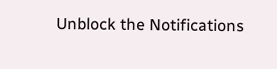Unblock the Notifications